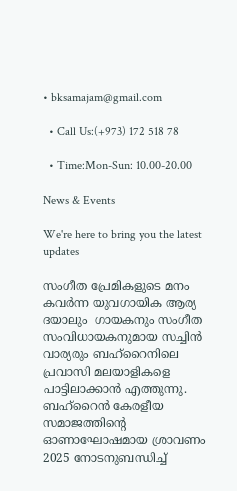• bksamajam@gmail.com

  • Call Us:(+973) 172 518 78

  • Time:Mon-Sun: 10.00-20.00

News & Events

We're here to bring you the latest updates

സംഗീത പ്രേമികളുടെ മനം കവർന്ന യുവഗായിക ആര്യ ദയാലും  ഗായകനും സംഗീത സംവിധായകനുമായ സച്ചിൻ വാര്യരും ബഹ്റൈനിലെ പ്രവാസി മലയാളികളെ പാട്ടിലാക്കാൻ എത്തുന്നു. ബഹ്റൈൻ കേരളീയ സമാജത്തിൻ്റെ  ഓണാഘോഷമായ ശ്രാവണം 2025 നോടനുബന്ധിച്ച്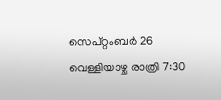സെപ്റ്റംബർ 26 വെള്ളിയാഴ്ച രാത്രി 7:30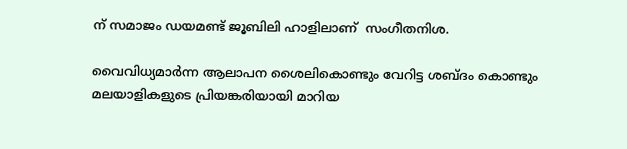ന് സമാജം ഡയമണ്ട് ജൂബിലി ഹാളിലാണ്  സംഗീതനിശ.

വൈവിധ്യമാർന്ന ആലാപന ശൈലികൊണ്ടും വേറിട്ട ശബ്ദം കൊണ്ടും മലയാളികളുടെ പ്രിയങ്കരിയായി മാറിയ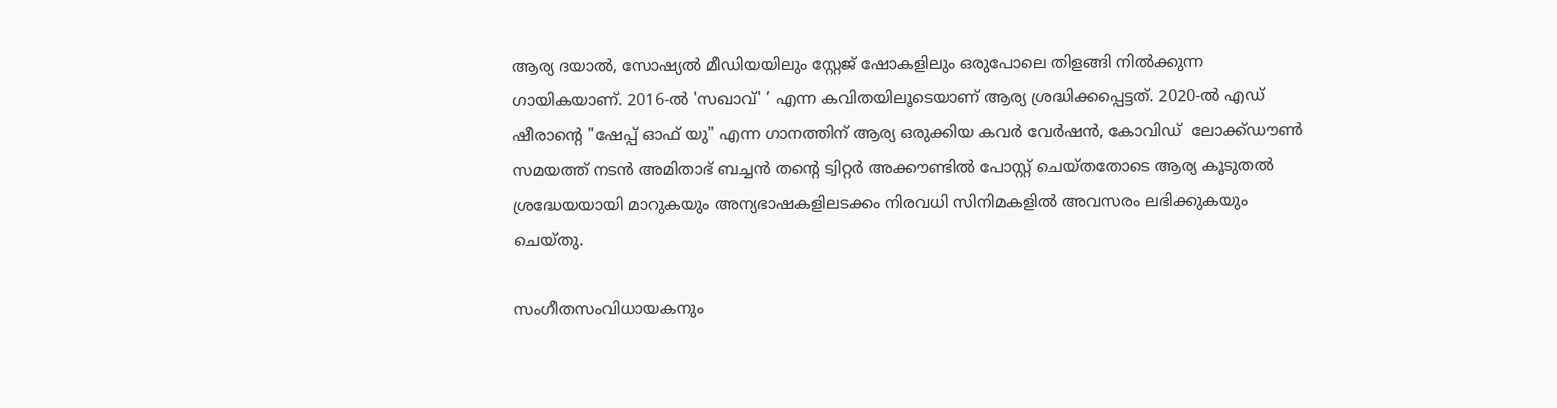ആര്യ ദയാൽ, സോഷ്യൽ മീഡിയയിലും സ്റ്റേജ് ഷോകളിലും ഒരുപോലെ തിളങ്ങി നിൽക്കുന്ന ഗായികയാണ്. 2016-ൽ 'സഖാവ്' ’ എന്ന കവിതയിലൂടെയാണ് ആര്യ ശ്രദ്ധിക്കപ്പെട്ടത്. 2020-ൽ എഡ് ഷീരാന്റെ "ഷേപ്പ് ഓഫ് യു" എന്ന ഗാനത്തിന് ആര്യ ഒരുക്കിയ കവർ വേർഷൻ, കോവിഡ്  ലോക്ക്ഡൗൺ സമയത്ത് നടൻ അമിതാഭ് ബച്ചൻ തന്റെ ട്വിറ്റർ അക്കൗണ്ടിൽ പോസ്റ്റ് ചെയ്തതോടെ ആര്യ കൂടുതൽ ശ്രദ്ധേയയായി മാറുകയും അന്യഭാഷകളിലടക്കം നിരവധി സിനിമകളിൽ അവസരം ലഭിക്കുകയും ചെയ്തു.

സംഗീതസംവിധായകനും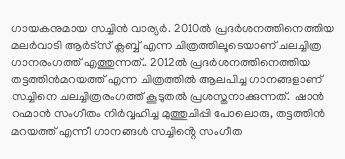ഗായകനുമായ സച്ചിന്‍ വാര്യര്‍. 2010ല്‍ പ്രദര്‍ശനത്തിനെത്തിയ മലര്‍വാടി ആർട്സ് ക്ലബ്ബ് എന്ന ചിത്രത്തിലൂടെയാണ് ചലച്ചിത്ര ഗാനരംഗത്ത് എത്തുന്നത്.. 2012ല്‍ പ്രദര്‍ശനത്തിനെത്തിയ തട്ടത്തിന്‍മറയത്ത് എന്ന ചിത്രത്തില്‍ ആലപിച്ച ഗാനങ്ങളാണ് സച്ചിനെ ചലച്ചിത്രരംഗത്ത് കൂടുതൽ പ്രശസ്തനാക്കുന്നത്.  ഷാന്‍ റഹ്മാന്‍ സംഗീതം നിര്‍വ്വഹിച്ച മുത്തുചിപ്പി പോലൊരു, തട്ടത്തിന്‍ മറയത്ത് എന്നീ ഗാനങ്ങള്‍ സച്ചിൻ്റെ സംഗീത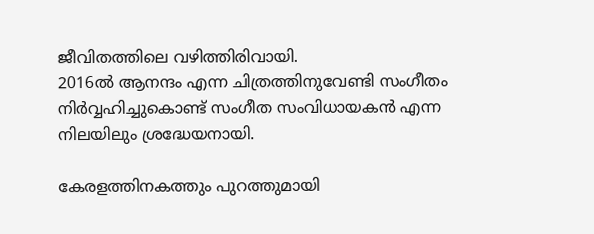ജീവിതത്തിലെ വഴിത്തിരിവായി.
2016ല്‍ ആനന്ദം എന്ന ചിത്രത്തിനുവേണ്ടി സംഗീതം നിര്‍വ്വഹിച്ചുകൊണ്ട് സംഗീത സംവിധായകൻ എന്ന നിലയിലും ശ്രദ്ധേയനായി.

കേരളത്തിനകത്തും പുറത്തുമായി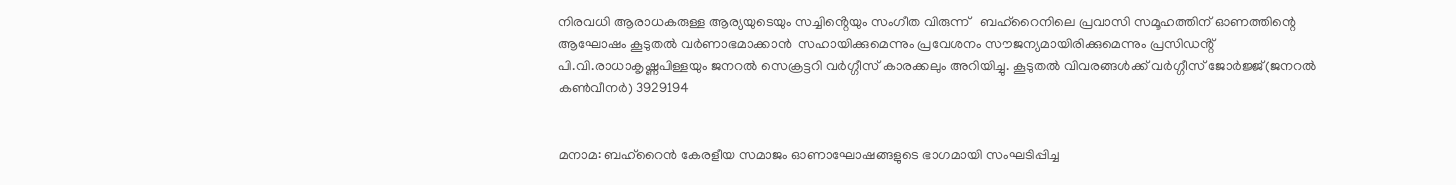നിരവധി ആരാധകരുള്ള ആര്യയുടെയും സച്ചിൻ്റെയും സംഗീത വിരുന്ന്   ബഹ്റൈനിലെ പ്രവാസി സമൂഹത്തിന് ഓണത്തിന്റെ ആഘോഷം കൂടുതൽ വർണാഭമാക്കാൻ  സഹായിക്കുമെന്നും പ്രവേശനം സൗജന്യമായിരിക്കുമെന്നും പ്രസിഡൻ്റ് പി.വി.രാധാകൃഷ്ണപിള്ളയും ജനറൽ സെക്രട്ടറി വർഗ്ഗീസ് കാരക്കലും അറിയിച്ചു. കൂടുതൽ വിവരങ്ങൾക്ക് വർഗ്ഗീസ് ജോർജ്ജ്(ജനറൽ കൺവീനർ) 3929194


മനാമ: ബഹ്റൈൻ കേരളീയ സമാജം ഓണാഘോഷങ്ങളുടെ ഭാഗമായി സംഘടിപ്പിച്ച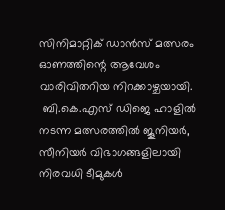സിനിമാറ്റിക് ഡാൻസ് മത്സരം ഓണത്തിന്റെ ആവേശം വാരിവിതറിയ നിറക്കാഴ്ചയായി.
 ബി.കെ.എസ് ഡിജെ ഹാളിൽ നടന്ന മത്സരത്തിൽ ജൂനിയർ, സീനിയർ വിഭാഗങ്ങളിലായി നിരവധി ടീമുകൾ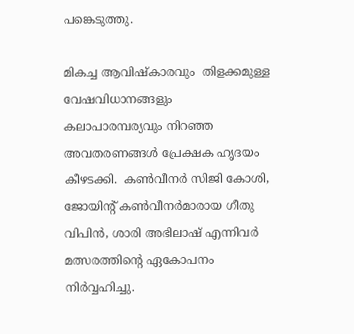പങ്കെടുത്തു.

മികച്ച ആവിഷ്കാരവും  തിളക്കമുള്ള വേഷവിധാനങ്ങളും കലാപാരമ്പര്യവും നിറഞ്ഞ അവതരണങ്ങൾ പ്രേക്ഷക ഹൃദയം കീഴടക്കി.  കൺവീനർ സിജി കോശി, ജോയിന്റ് കൺവീനർമാരായ ഗീതു വിപിൻ, ശാരി അഭിലാഷ് എന്നിവർ മത്സരത്തിന്റെ ഏകോപനം നിർവ്വഹിച്ചു.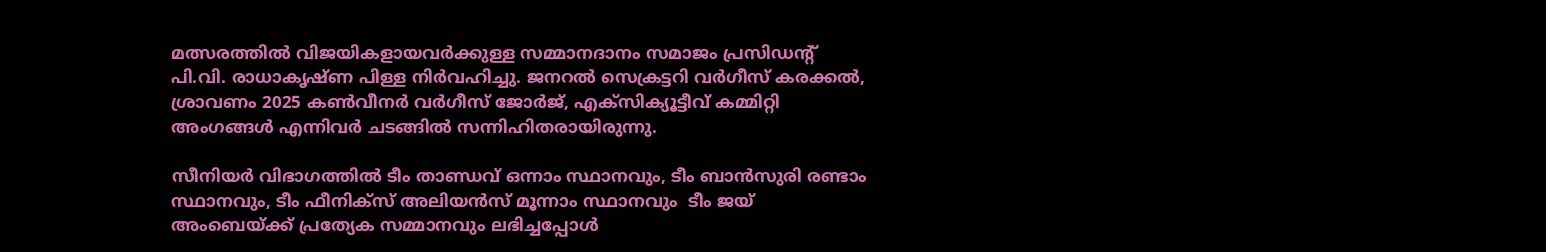മത്സരത്തിൽ വിജയികളായവർക്കുള്ള സമ്മാനദാനം സമാജം പ്രസിഡന്റ് പി.വി. രാധാകൃഷ്ണ പിള്ള നിർവഹിച്ചു. ജനറൽ സെക്രട്ടറി വർഗീസ് കരക്കൽ, ശ്രാവണം 2025 കൺവീനർ വർഗീസ് ജോർജ്, എക്സിക്യൂട്ടീവ് കമ്മിറ്റി അംഗങ്ങൾ എന്നിവർ ചടങ്ങിൽ സന്നിഹിതരായിരുന്നു.

സീനിയർ വിഭാഗത്തിൽ ടീം താണ്ഡവ് ഒന്നാം സ്ഥാനവും, ടീം ബാൻസുരി രണ്ടാം സ്ഥാനവും, ടീം ഫീനിക്സ് അലിയൻസ് മൂന്നാം സ്ഥാനവും  ടീം ജയ് അംബെയ്ക്ക് പ്രത്യേക സമ്മാനവും ലഭിച്ചപ്പോൾ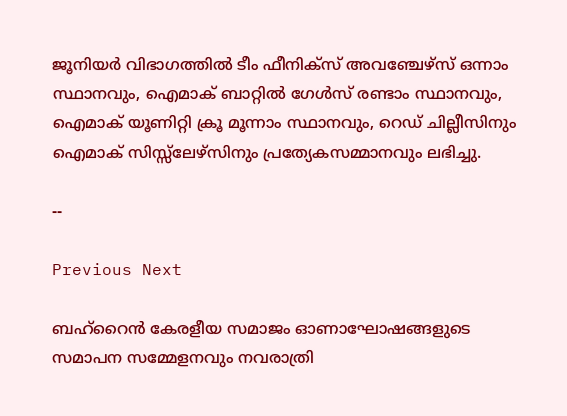ജൂനിയർ വിഭാഗത്തിൽ ടീം ഫീനിക്സ് അവഞ്ചേഴ്സ് ഒന്നാം സ്ഥാനവും, ഐമാക് ബാറ്റിൽ ഗേൾസ് രണ്ടാം സ്ഥാനവും, ഐമാക് യൂണിറ്റി ക്രൂ മൂന്നാം സ്ഥാനവും, റെഡ് ചില്ലീസിനും ഐമാക് സിസ്സ്ലേഴ്‌സിനും പ്രത്യേകസമ്മാനവും ലഭിച്ചു.

--

Previous Next

ബഹ്റൈൻ കേരളീയ സമാജം ഓണാഘോഷങ്ങളുടെ സമാപന സമ്മേളനവും നവരാത്രി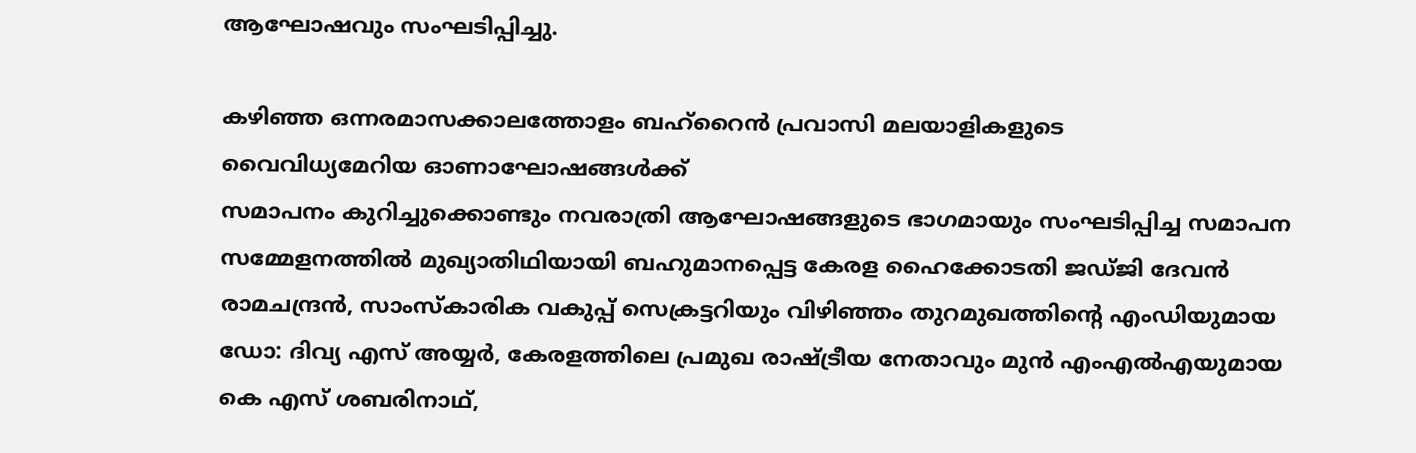ആഘോഷവും സംഘടിപ്പിച്ചു.

കഴിഞ്ഞ ഒന്നരമാസക്കാലത്തോളം ബഹ്റൈൻ പ്രവാസി മലയാളികളുടെ
വൈവിധ്യമേറിയ ഓണാഘോഷങ്ങൾക്ക്
സമാപനം കുറിച്ചുക്കൊണ്ടും നവരാത്രി ആഘോഷങ്ങളുടെ ഭാഗമായും സംഘടിപ്പിച്ച സമാപന സമ്മേളനത്തിൽ മുഖ്യാതിഥിയായി ബഹുമാനപ്പെട്ട കേരള ഹൈക്കോടതി ജഡ്ജി ദേവൻ രാമചന്ദ്രൻ, സാംസ്കാരിക വകുപ്പ് സെക്രട്ടറിയും വിഴിഞ്ഞം തുറമുഖത്തിന്റെ എംഡിയുമായ ഡോ: ദിവ്യ എസ് അയ്യർ, കേരളത്തിലെ പ്രമുഖ രാഷ്ട്രീയ നേതാവും മുൻ എംഎൽഎയുമായ കെ എസ് ശബരിനാഥ്,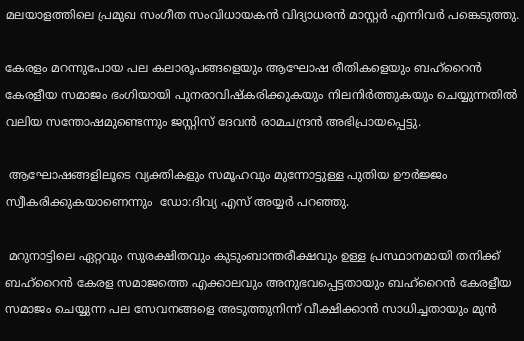മലയാളത്തിലെ പ്രമുഖ സംഗീത സംവിധായകൻ വിദ്യാധരൻ മാസ്റ്റർ എന്നിവർ പങ്കെടുത്തു.

കേരളം മറന്നുപോയ പല കലാരൂപങ്ങളെയും ആഘോഷ രീതികളെയും ബഹ്‌റൈൻ കേരളീയ സമാജം ഭംഗിയായി പുനരാവിഷ്കരിക്കുകയും നിലനിർത്തുകയും ചെയ്യുന്നതിൽ വലിയ സന്തോഷമുണ്ടെന്നും ജസ്റ്റിസ് ദേവൻ രാമചന്ദ്രൻ അഭിപ്രായപ്പെട്ടു.

 ആഘോഷങ്ങളിലൂടെ വ്യക്തികളും സമൂഹവും മുന്നോട്ടുള്ള പുതിയ ഊർജ്ജം സ്വീകരിക്കുകയാണെന്നും  ഡോ:ദിവ്യ എസ് അയ്യർ പറഞ്ഞു.

 മറുനാട്ടിലെ ഏറ്റവും സുരക്ഷിതവും കുടുംബാന്തരീക്ഷവും ഉള്ള പ്രസ്ഥാനമായി തനിക്ക് ബഹ്റൈൻ കേരള സമാജത്തെ എക്കാലവും അനുഭവപ്പെട്ടതായും ബഹ്റൈൻ കേരളീയ സമാജം ചെയ്യുന്ന പല സേവനങ്ങളെ അടുത്തുനിന്ന് വീക്ഷിക്കാൻ സാധിച്ചതായും മുൻ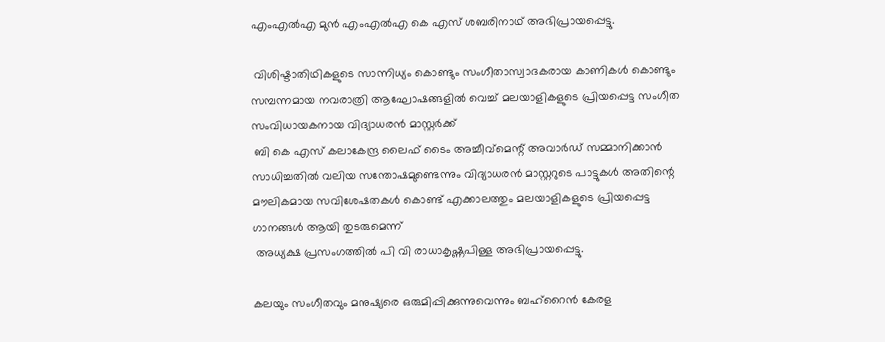എംഎൽഎ മുൻ എംഎൽഎ കെ എസ് ശബരിനാഥ് അഭിപ്രായപ്പെട്ടു.

 വിശിഷ്ടാതിഥികളുടെ സാന്നിധ്യം കൊണ്ടും സംഗീതാസ്വാദകരായ കാണികൾ കൊണ്ടും സമ്പന്നമായ നവരാത്രി ആഘോഷങ്ങളിൽ വെച്ച് മലയാളികളുടെ പ്രിയപ്പെട്ട സംഗീത സംവിധായകനായ വിദ്യാധരൻ മാസ്റ്റർക്ക്
 ബി കെ എസ് കലാകേന്ദ്ര ലൈഫ് ടൈം അച്ചീവ്മെന്റ് അവാർഡ് സമ്മാനിക്കാൻ സാധിച്ചതിൽ വലിയ സന്തോഷമുണ്ടെന്നും വിദ്യാധരൻ മാസ്റ്ററുടെ പാട്ടുകൾ അതിന്റെ മൗലികമായ സവിശേഷതകൾ കൊണ്ട് എക്കാലത്തും മലയാളികളുടെ പ്രിയപ്പെട്ട ഗാനങ്ങൾ ആയി തുടരുമെന്ന്
 അധ്യക്ഷ പ്രസംഗത്തിൽ പി വി രാധാകൃഷ്ണപിള്ള അഭിപ്രായപ്പെട്ടു.

കലയും സംഗീതവും മനുഷ്യരെ ഒരുമിപ്പിക്കുന്നുവെന്നും ബഹ്റൈൻ കേരള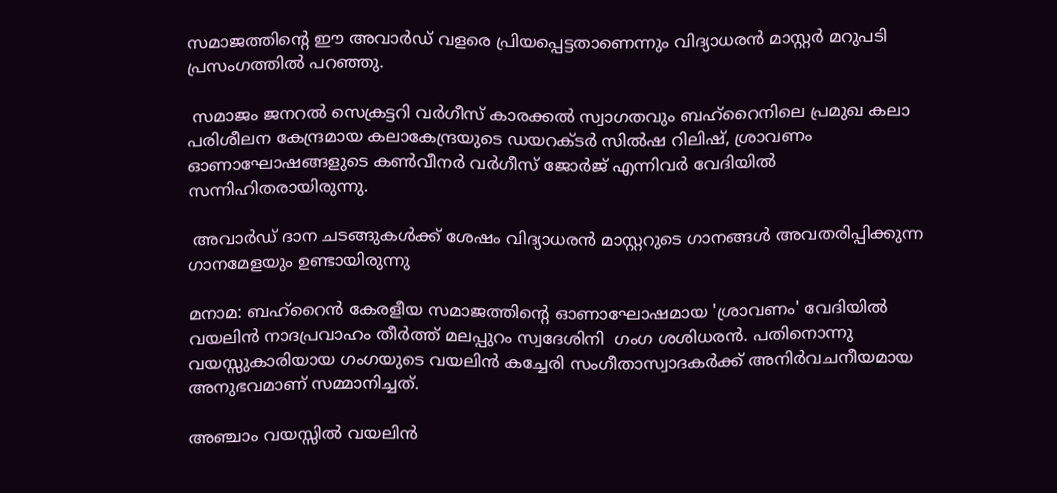സമാജത്തിന്റെ ഈ അവാർഡ് വളരെ പ്രിയപ്പെട്ടതാണെന്നും വിദ്യാധരൻ മാസ്റ്റർ മറുപടി പ്രസംഗത്തിൽ പറഞ്ഞു.

 സമാജം ജനറൽ സെക്രട്ടറി വർഗീസ് കാരക്കൽ സ്വാഗതവും ബഹ്റൈനിലെ പ്രമുഖ കലാ പരിശീലന കേന്ദ്രമായ കലാകേന്ദ്രയുടെ ഡയറക്ടർ സിൽഷ റിലിഷ്, ശ്രാവണം ഓണാഘോഷങ്ങളുടെ കൺവീനർ വർഗീസ് ജോർജ് എന്നിവർ വേദിയിൽ സന്നിഹിതരായിരുന്നു.

 അവാർഡ് ദാന ചടങ്ങുകൾക്ക് ശേഷം വിദ്യാധരൻ മാസ്റ്ററുടെ ഗാനങ്ങൾ അവതരിപ്പിക്കുന്ന ഗാനമേളയും ഉണ്ടായിരുന്നു

മനാമ: ബഹ്‌റൈൻ കേരളീയ സമാജത്തിന്റെ ഓണാഘോഷമായ 'ശ്രാവണം' വേദിയിൽ വയലിൻ നാദപ്രവാഹം തീർത്ത് മലപ്പുറം സ്വദേശിനി  ഗംഗ ശശിധരൻ. പതിനൊന്നു വയസ്സുകാരിയായ ഗംഗയുടെ വയലിൻ കച്ചേരി സംഗീതാസ്വാദകർക്ക് അനിർവചനീയമായ അനുഭവമാണ് സമ്മാനിച്ചത്.

അഞ്ചാം വയസ്സിൽ വയലിൻ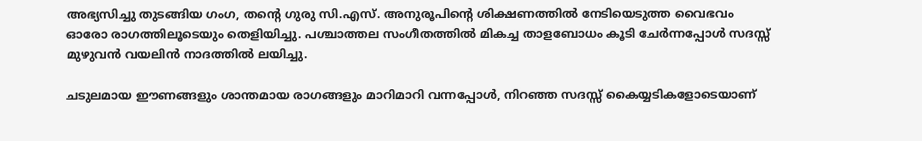അഭ്യസിച്ചു തുടങ്ങിയ ഗംഗ, തന്റെ ഗുരു സി.എസ്. അനുരൂപിന്റെ ശിക്ഷണത്തിൽ നേടിയെടുത്ത വൈഭവം ഓരോ രാഗത്തിലൂടെയും തെളിയിച്ചു. പശ്ചാത്തല സംഗീതത്തിൽ മികച്ച താളബോധം കൂടി ചേർന്നപ്പോൾ സദസ്സ് മുഴുവൻ വയലിൻ നാദത്തിൽ ലയിച്ചു.

ചടുലമായ ഈണങ്ങളും ശാന്തമായ രാഗങ്ങളും മാറിമാറി വന്നപ്പോൾ, നിറഞ്ഞ സദസ്സ് കൈയ്യടികളോടെയാണ്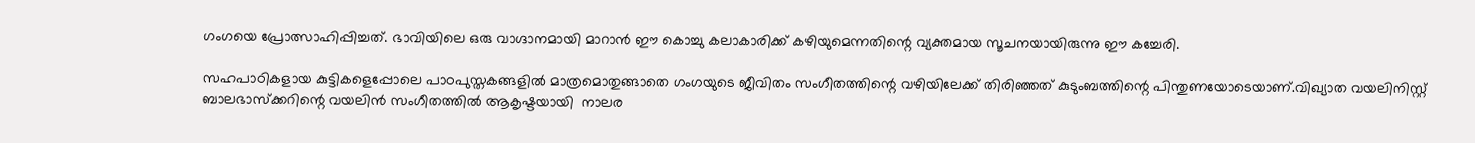ഗംഗയെ പ്രോത്സാഹിപ്പിച്ചത്. ഭാവിയിലെ ഒരു വാഗ്ദാനമായി മാറാൻ ഈ കൊച്ചു കലാകാരിക്ക് കഴിയുമെന്നതിന്റെ വ്യക്തമായ സൂചനയായിരുന്നു ഈ കച്ചേരി.

സഹപാഠികളായ കുട്ടികളെപ്പോലെ പാഠപുസ്തകങ്ങളിൽ മാത്രമൊതുങ്ങാതെ ഗംഗയുടെ ജീവിതം സംഗീതത്തിന്റെ വഴിയിലേക്ക് തിരിഞ്ഞത് കുടുംബത്തിന്റെ പിന്തുണയോടെയാണ്.വിഖ്യാത വയലിനിസ്റ്റ് ബാലഭാസ്ക്കറിന്റെ വയലിൻ സംഗീതത്തിൽ ആകൃഷ്ടയായി  നാലര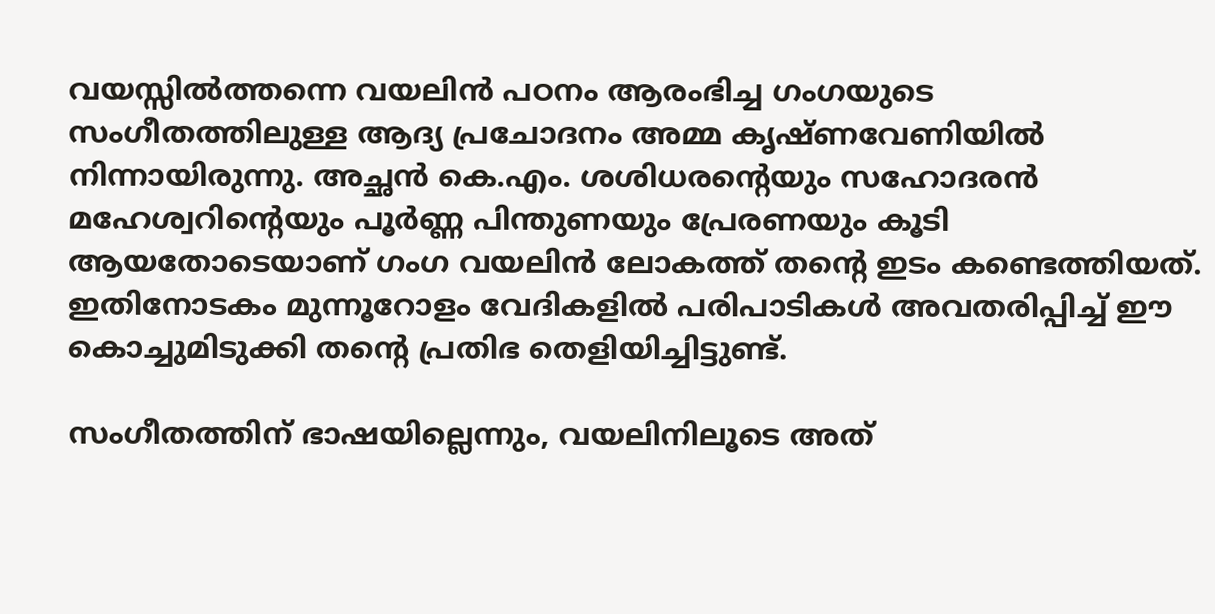വയസ്സിൽത്തന്നെ വയലിൻ പഠനം ആരംഭിച്ച ഗംഗയുടെ സംഗീതത്തിലുള്ള ആദ്യ പ്രചോദനം അമ്മ കൃഷ്ണവേണിയിൽ നിന്നായിരുന്നു. അച്ഛൻ കെ.എം. ശശിധരന്റെയും സഹോദരൻ മഹേശ്വറിന്റെയും പൂർണ്ണ പിന്തുണയും പ്രേരണയും കൂടി ആയതോടെയാണ് ഗംഗ വയലിൻ ലോകത്ത് തന്റെ ഇടം കണ്ടെത്തിയത്. ഇതിനോടകം മുന്നൂറോളം വേദികളിൽ പരിപാടികൾ അവതരിപ്പിച്ച് ഈ കൊച്ചുമിടുക്കി തന്റെ പ്രതിഭ തെളിയിച്ചിട്ടുണ്ട്.

സംഗീതത്തിന് ഭാഷയില്ലെന്നും, വയലിനിലൂടെ അത്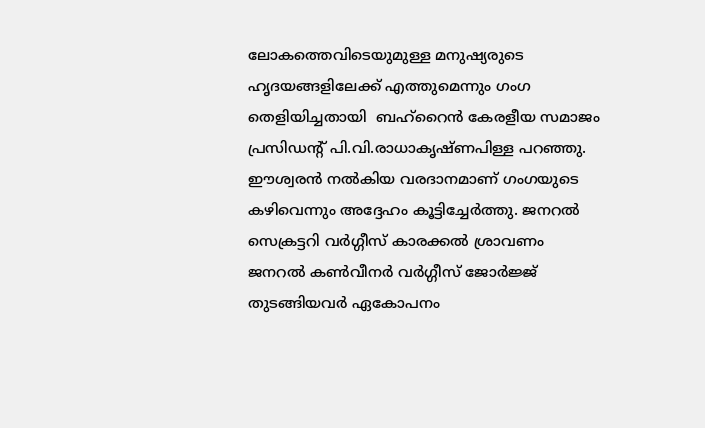ലോകത്തെവിടെയുമുള്ള മനുഷ്യരുടെ ഹൃദയങ്ങളിലേക്ക് എത്തുമെന്നും ഗംഗ തെളിയിച്ചതായി  ബഹ്‌റൈൻ കേരളീയ സമാജം പ്രസിഡന്റ് പി.വി.രാധാകൃഷ്ണപിള്ള പറഞ്ഞു. ഈശ്വരൻ നൽകിയ വരദാനമാണ് ഗംഗയുടെ കഴിവെന്നും അദ്ദേഹം കൂട്ടിച്ചേർത്തു. ജനറൽ സെക്രട്ടറി വർഗ്ഗീസ് കാരക്കൽ ശ്രാവണം ജനറൽ കൺവീനർ വർഗ്ഗീസ് ജോർജ്ജ് തുടങ്ങിയവർ ഏകോപനം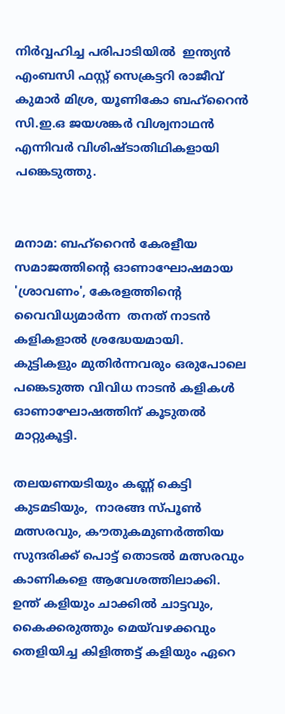നിർവ്വഹിച്ച പരിപാടിയിൽ  ഇന്ത്യൻ എംബസി ഫസ്റ്റ് സെക്രട്ടറി രാജീവ്‌ കുമാർ മിശ്ര, യൂണികോ ബഹ്റൈൻ സി.ഇ.ഒ ജയശങ്കർ വിശ്വനാഥൻ എന്നിവർ വിശിഷ്ടാതിഥികളായി പങ്കെടുത്തു.


മനാമ: ബഹ്റൈൻ കേരളീയ സമാജത്തിന്റെ ഓണാഘോഷമായ 'ശ്രാവണം', കേരളത്തിന്റെ  വൈവിധ്യമാർന്ന  തനത് നാടൻ കളികളാൽ ശ്രദ്ധേയമായി. കുട്ടികളും മുതിർന്നവരും ഒരുപോലെ പങ്കെടുത്ത വിവിധ നാടൻ കളികൾ ഓണാഘോഷത്തിന് കൂടുതൽ മാറ്റുകൂട്ടി.

തലയണയടിയും കണ്ണ് കെട്ടി കുടമടിയും,  നാരങ്ങ സ്പൂൺ മത്സരവും, കൗതുകമുണർത്തിയ സുന്ദരിക്ക് പൊട്ട് തൊടൽ മത്സരവും കാണികളെ ആവേശത്തിലാക്കി.  ഉന്ത് കളിയും ചാക്കിൽ ചാട്ടവും, കൈക്കരുത്തും മെയ്‌വഴക്കവും തെളിയിച്ച കിളിത്തട്ട് കളിയും ഏറെ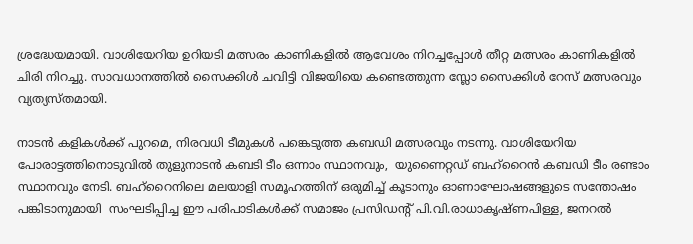ശ്രദ്ധേയമായി. വാശിയേറിയ ഉറിയടി മത്സരം കാണികളിൽ ആവേശം നിറച്ചപ്പോൾ തീറ്റ മത്സരം കാണികളിൽ ചിരി നിറച്ചു. സാവധാനത്തിൽ സൈക്കിൾ ചവിട്ടി വിജയിയെ കണ്ടെത്തുന്ന സ്ലോ സൈക്കിൾ റേസ് മത്സരവും വ്യത്യസ്തമായി.

നാടൻ കളികൾക്ക് പുറമെ, നിരവധി ടീമുകൾ പങ്കെടുത്ത കബഡി മത്സരവും നടന്നു. വാശിയേറിയ പോരാട്ടത്തിനൊടുവിൽ തുളുനാടൻ കബടി ടീം ഒന്നാം സ്ഥാനവും,  യുണൈറ്റഡ് ബഹ്‌റൈൻ കബഡി ടീം രണ്ടാം സ്ഥാനവും നേടി. ബഹ്റൈനിലെ മലയാളി സമൂഹത്തിന് ഒരുമിച്ച് കൂടാനും ഓണാഘോഷങ്ങളുടെ സന്തോഷം പങ്കിടാനുമായി  സംഘടിപ്പിച്ച ഈ പരിപാടികൾക്ക് സമാജം പ്രസിഡൻ്റ് പി.വി.രാധാകൃഷ്ണപിള്ള, ജനറൽ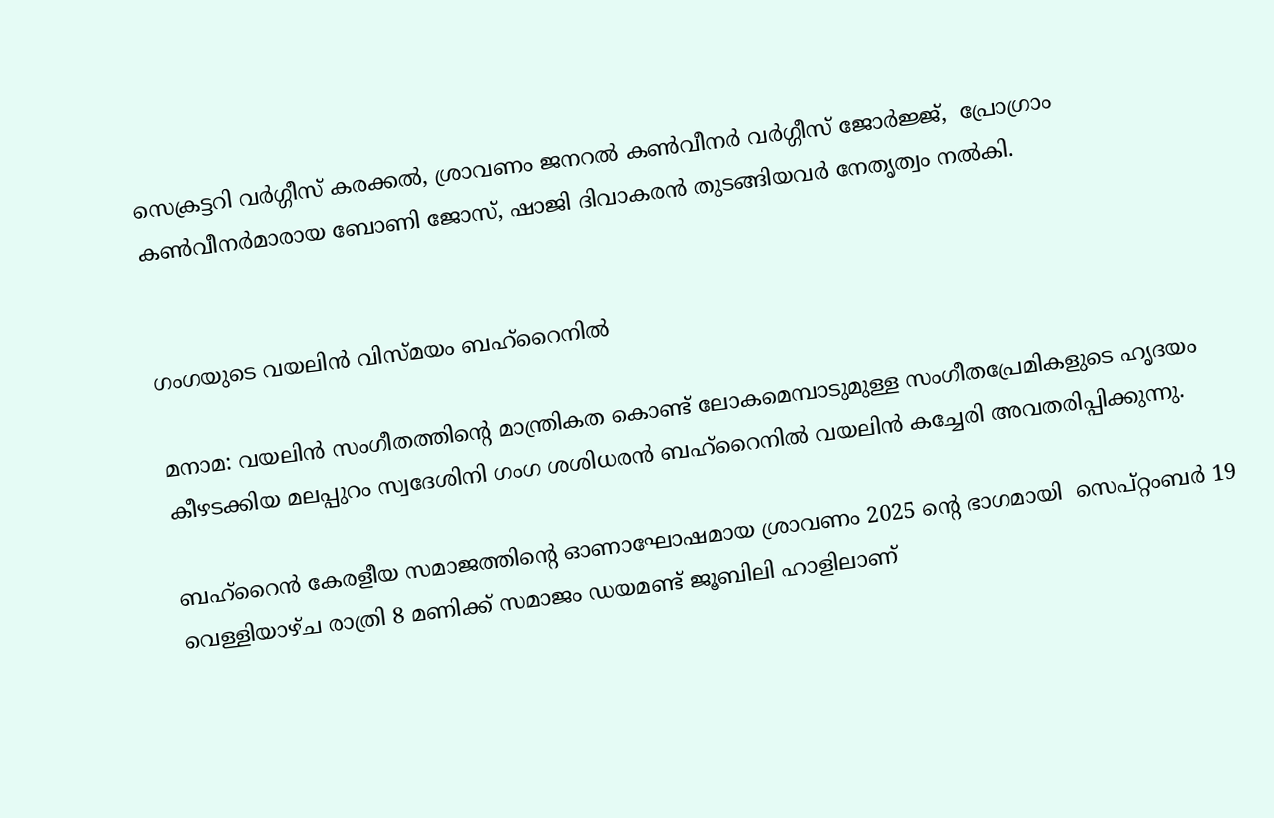സെക്രട്ടറി വർഗ്ഗീസ് കരക്കൽ, ശ്രാവണം ജനറൽ കൺവീനർ വർഗ്ഗീസ് ജോർജ്ജ്,  പ്രോഗ്രാം കൺവീനർമാരായ ബോണി ജോസ്, ഷാജി ദിവാകരൻ തുടങ്ങിയവർ നേതൃത്വം നൽകി.


ഗംഗയുടെ വയലിൻ വിസ്മയം ബഹ്റൈനിൽ

മനാമ: വയലിൻ സംഗീതത്തിൻ്റെ മാന്ത്രികത കൊണ്ട് ലോകമെമ്പാടുമുള്ള സംഗീതപ്രേമികളുടെ ഹൃദയം കീഴടക്കിയ മലപ്പുറം സ്വദേശിനി ഗംഗ ശശിധരൻ ബഹ്‌റൈനിൽ വയലിൻ കച്ചേരി അവതരിപ്പിക്കുന്നു.

ബഹ്‌റൈൻ കേരളീയ സമാജത്തിൻ്റെ ഓണാഘോഷമായ ശ്രാവണം 2025 ൻ്റെ ഭാഗമായി  സെപ്റ്റംബർ 19 വെള്ളിയാഴ്ച രാത്രി 8 മണിക്ക് സമാജം ഡയമണ്ട് ജൂബിലി ഹാളിലാണ്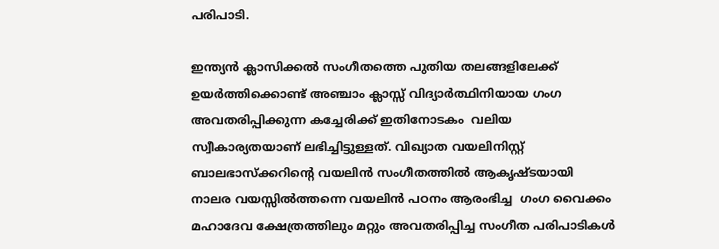പരിപാടി.

ഇന്ത്യൻ ക്ലാസിക്കൽ സംഗീതത്തെ പുതിയ തലങ്ങളിലേക്ക് ഉയർത്തിക്കൊണ്ട് അഞ്ചാം ക്ലാസ്സ് വിദ്യാർത്ഥിനിയായ ഗംഗ അവതരിപ്പിക്കുന്ന കച്ചേരിക്ക് ഇതിനോടകം  വലിയ സ്വീകാര്യതയാണ് ലഭിച്ചിട്ടുള്ളത്. വിഖ്യാത വയലിനിസ്റ്റ് ബാലഭാസ്ക്കറിന്റെ വയലിൻ സംഗീതത്തിൽ ആകൃഷ്ടയായി  നാലര വയസ്സിൽത്തന്നെ വയലിൻ പഠനം ആരംഭിച്ച  ഗംഗ വൈക്കം മഹാദേവ ക്ഷേത്രത്തിലും മറ്റും അവതരിപ്പിച്ച സംഗീത പരിപാടികൾ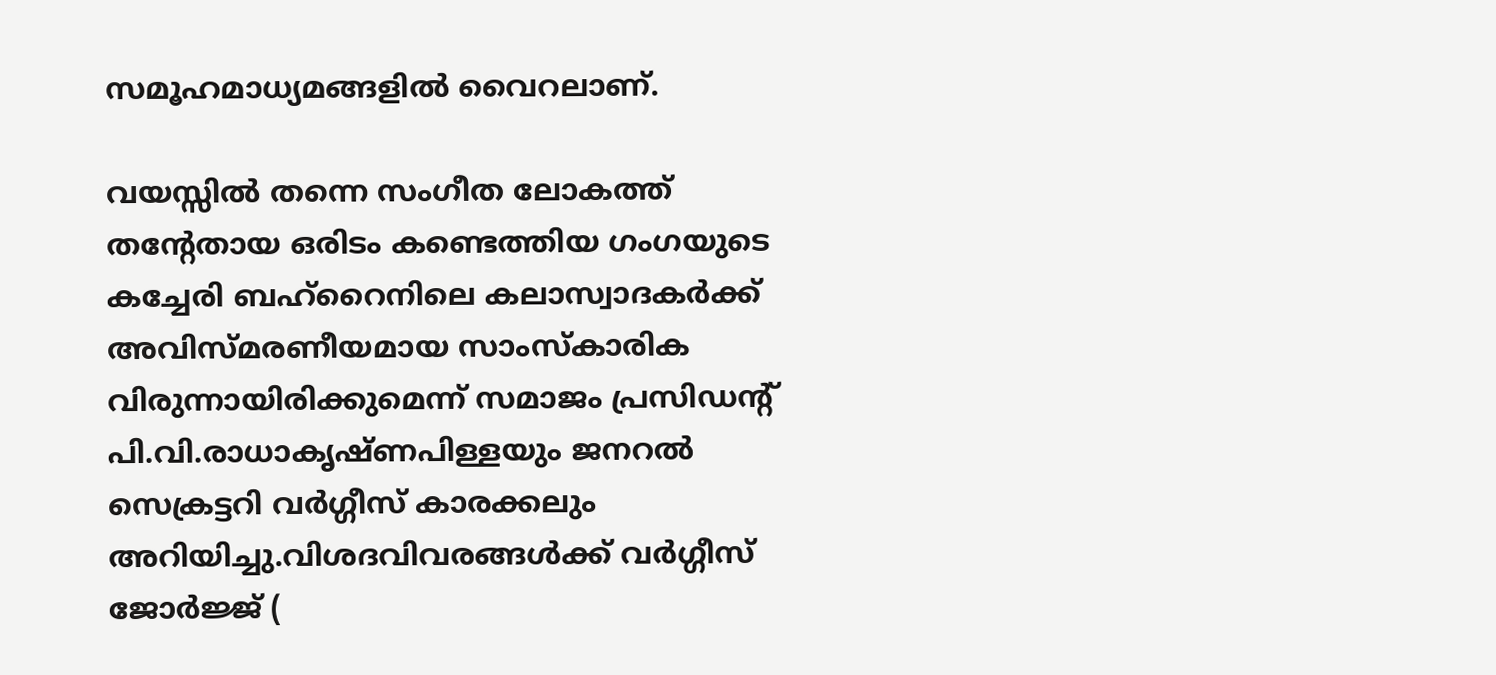സമൂഹമാധ്യമങ്ങളിൽ വൈറലാണ്.

വയസ്സിൽ തന്നെ സംഗീത ലോകത്ത് തൻ്റേതായ ഒരിടം കണ്ടെത്തിയ ഗംഗയുടെ കച്ചേരി ബഹ്‌റൈനിലെ കലാസ്വാദകർക്ക് അവിസ്മരണീയമായ സാംസ്കാരിക വിരുന്നായിരിക്കുമെന്ന് സമാജം പ്രസിഡൻ്റ് പി.വി.രാധാകൃഷ്ണപിള്ളയും ജനറൽ സെക്രട്ടറി വർഗ്ഗീസ് കാരക്കലും അറിയിച്ചു.വിശദവിവരങ്ങൾക്ക് വർഗ്ഗീസ് ജോർജ്ജ് (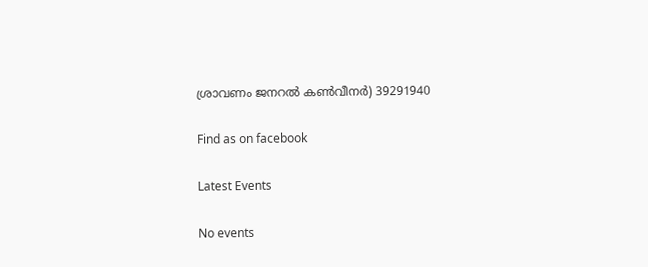ശ്രാവണം ജനറൽ കൺവീനർ) 39291940

Find as on facebook

Latest Events

No events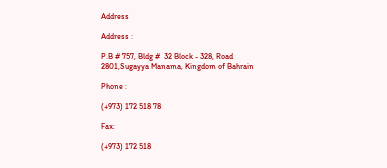Address

Address :

P.B # 757, Bldg #  32 Block - 328, Road 2801,Sugayya Manama, Kingdom of Bahrain

Phone :

(+973) 172 518 78

Fax:

(+973) 172 518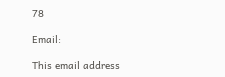78

Email:

This email address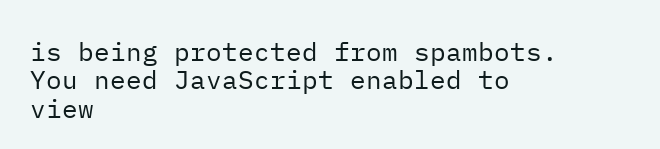is being protected from spambots. You need JavaScript enabled to view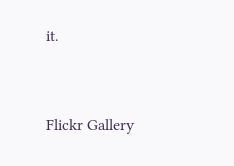it.



Flickr Gallery